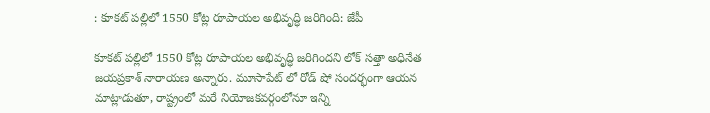: కూకట్ పల్లిలో 1550 కోట్ల రూపాయల అభివృద్ధి జరిగింది: జేపీ

కూకట్ పల్లిలో 1550 కోట్ల రూపాయల అభివృద్ధి జరిగిందని లోక్ సత్తా అధినేత జయప్రకాశ్ నారాయణ అన్నారు. మూసాపేట్ లో రోడ్ షో సందర్భంగా ఆయన మాట్లాడుతూ, రాష్ట్రంలో మరే నియోజకవర్గంలోనూ ఇన్ని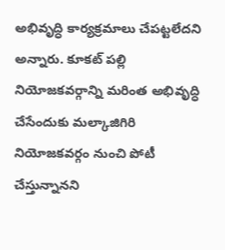అభివృద్ధి కార్యక్రమాలు చేపట్టలేదని అన్నారు. కూకట్ పల్లి నియోజకవర్గాన్ని మరింత అభివృద్ధి చేసేందుకు మల్కాజిగిరి నియోజకవర్గం నుంచి పోటీ చేస్తున్నానని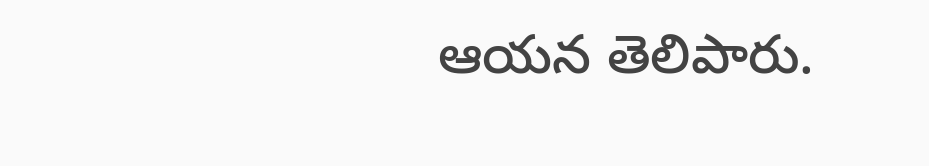ఆయన తెలిపారు.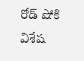రోడ్ షోకి విశేష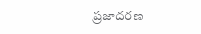ప్రజాదరణ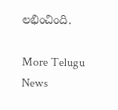లభించింది.

More Telugu News